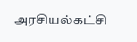அரசியல்கட்சி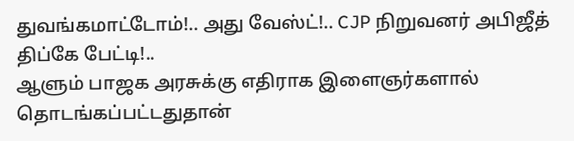துவங்கமாட்டோம்!.. அது வேஸ்ட்!.. CJP நிறுவனர் அபிஜீத் திப்கே பேட்டி!..
ஆளும் பாஜக அரசுக்கு எதிராக இளைஞர்களால் தொடங்கப்பட்டதுதான்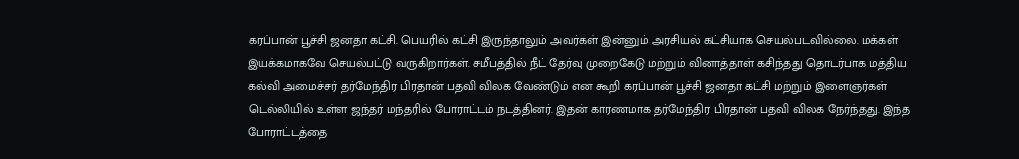கரப்பான் பூச்சி ஜனதா கட்சி. பெயரில் கட்சி இருந்தாலும் அவர்கள் இன்னும் அரசியல் கட்சியாக செயல்படவில்லை. மக்கள் இயக்கமாகவே செயல்பட்டு வருகிறார்கள். சமீபத்தில் நீட் தேர்வு முறைகேடு மற்றும் வினாத்தாள் கசிந்தது தொடர்பாக மத்திய கல்வி அமைச்சர் தர்மேந்திர பிரதான் பதவி விலக வேண்டும் என கூறி கரப்பான் பூச்சி ஜனதா கட்சி மற்றும் இளைஞர்கள் டெல்லியில் உள்ள ஜந்தர் மந்தரில் போராட்டம் நடத்தினர். இதன் காரணமாக தர்மேந்திர பிரதான் பதவி விலக நேர்ந்தது. இந்த போராட்டத்தை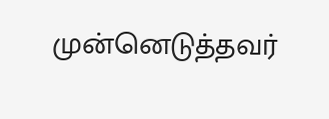முன்னெடுத்தவர்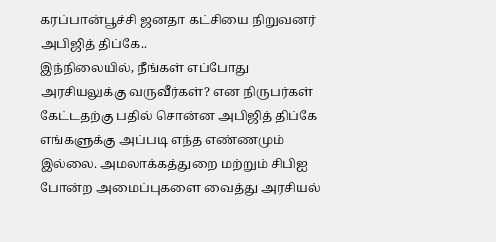கரப்பான்பூச்சி ஜனதா கட்சியை நிறுவனர் அபிஜித் திப்கே..
இந்நிலையில், நீங்கள் எப்போது அரசியலுக்கு வருவீர்கள்? என நிருபர்கள் கேட்டதற்கு பதில் சொன்ன அபிஜித் திப்கே எங்களுக்கு அப்படி எந்த எண்ணமும் இல்லை. அமலாக்கத்துறை மற்றும் சிபிஐ போன்ற அமைப்புகளை வைத்து அரசியல்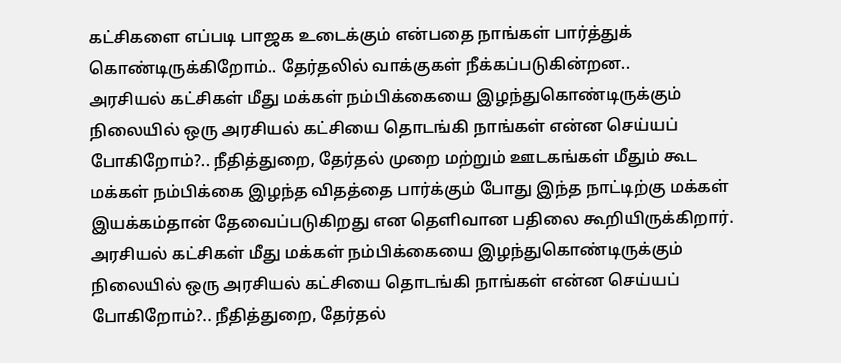கட்சிகளை எப்படி பாஜக உடைக்கும் என்பதை நாங்கள் பார்த்துக் கொண்டிருக்கிறோம்.. தேர்தலில் வாக்குகள் நீக்கப்படுகின்றன..
அரசியல் கட்சிகள் மீது மக்கள் நம்பிக்கையை இழந்துகொண்டிருக்கும் நிலையில் ஒரு அரசியல் கட்சியை தொடங்கி நாங்கள் என்ன செய்யப் போகிறோம்?.. நீதித்துறை, தேர்தல் முறை மற்றும் ஊடகங்கள் மீதும் கூட மக்கள் நம்பிக்கை இழந்த விதத்தை பார்க்கும் போது இந்த நாட்டிற்கு மக்கள் இயக்கம்தான் தேவைப்படுகிறது என தெளிவான பதிலை கூறியிருக்கிறார்.
அரசியல் கட்சிகள் மீது மக்கள் நம்பிக்கையை இழந்துகொண்டிருக்கும் நிலையில் ஒரு அரசியல் கட்சியை தொடங்கி நாங்கள் என்ன செய்யப் போகிறோம்?.. நீதித்துறை, தேர்தல்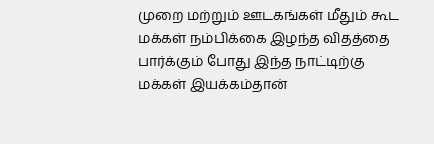முறை மற்றும் ஊடகங்கள் மீதும் கூட மக்கள் நம்பிக்கை இழந்த விதத்தை பார்க்கும் போது இந்த நாட்டிற்கு மக்கள் இயக்கம்தான்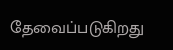தேவைப்படுகிறது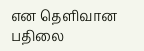என தெளிவான பதிலை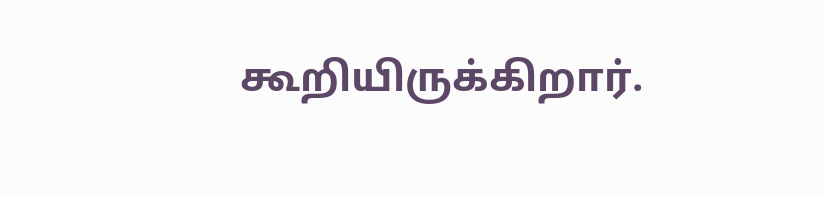கூறியிருக்கிறார்.